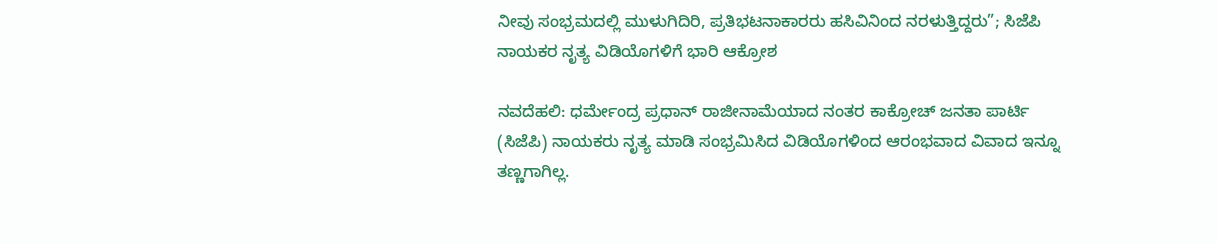ನೀವು ಸಂಭ್ರಮದಲ್ಲಿ ಮುಳುಗಿದಿರಿ, ಪ್ರತಿಭಟನಾಕಾರರು ಹಸಿವಿನಿಂದ ನರಳುತ್ತಿದ್ದರು”; ಸಿಜೆಪಿ ನಾಯಕರ ನೃತ್ಯ ವಿಡಿಯೊಗಳಿಗೆ ಭಾರಿ ಆಕ್ರೋಶ

ನವದೆಹಲಿ: ಧರ್ಮೇಂದ್ರ ಪ್ರಧಾನ್ ರಾಜೀನಾಮೆಯಾದ ನಂತರ ಕಾಕ್ರೋಚ್‌ ಜನತಾ ಪಾರ್ಟಿ (ಸಿಜೆಪಿ) ನಾಯಕರು ನೃತ್ಯ ಮಾಡಿ ಸಂಭ್ರಮಿಸಿದ ವಿಡಿಯೊಗಳಿಂದ ಆರಂಭವಾದ ವಿವಾದ ಇನ್ನೂ ತಣ್ಣಗಾಗಿಲ್ಲ.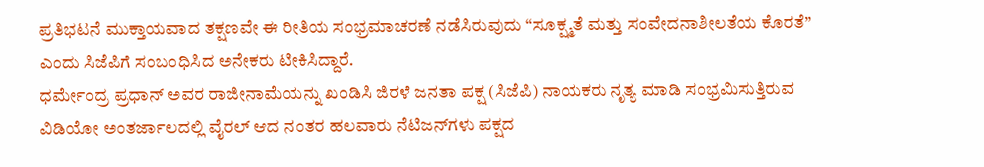ಪ್ರತಿಭಟನೆ ಮುಕ್ತಾಯವಾದ ತಕ್ಷಣವೇ ಈ ರೀತಿಯ ಸಂಭ್ರಮಾಚರಣೆ ನಡೆಸಿರುವುದು “ಸೂಕ್ಷ್ಮತೆ ಮತ್ತು ಸಂವೇದನಾಶೀಲತೆಯ ಕೊರತೆ” ಎಂದು ಸಿಜೆಪಿಗೆ ಸಂಬಂಧಿಸಿದ ಅನೇಕರು ಟೀಕಿಸಿದ್ದಾರೆ.
ಧರ್ಮೇಂದ್ರ ಪ್ರಧಾನ್ ಅವರ ರಾಜೀನಾಮೆಯನ್ನು ಖಂಡಿಸಿ ಜಿರಳೆ ಜನತಾ ಪಕ್ಷ (ಸಿಜೆಪಿ) ನಾಯಕರು ನೃತ್ಯ ಮಾಡಿ ಸಂಭ್ರಮಿಸುತ್ತಿರುವ ವಿಡಿಯೋ ಅಂತರ್ಜಾಲದಲ್ಲಿ ವೈರಲ್ ಆದ ನಂತರ ಹಲವಾರು ನೆಟಿಜನ್‌ಗಳು ಪಕ್ಷದ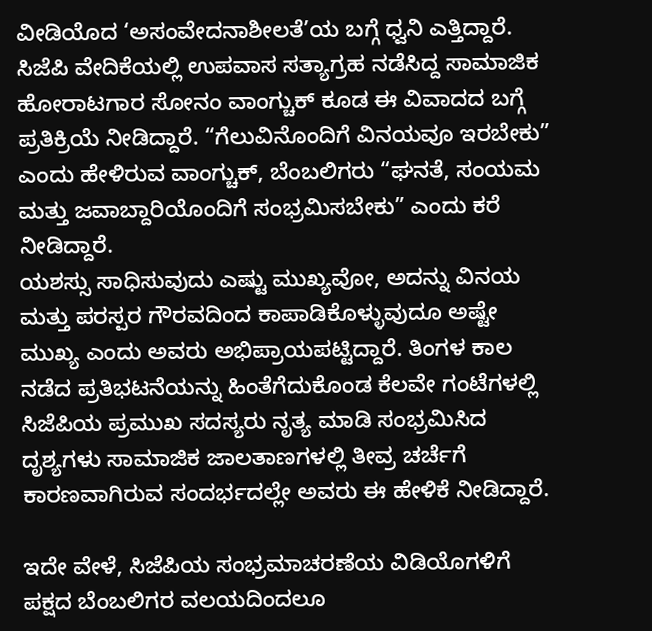ವೀಡಿಯೊದ ‘ಅಸಂವೇದನಾಶೀಲತೆ’ಯ ಬಗ್ಗೆ ಧ್ವನಿ ಎತ್ತಿದ್ದಾರೆ.
ಸಿಜೆಪಿ ವೇದಿಕೆಯಲ್ಲಿ ಉಪವಾಸ ಸತ್ಯಾಗ್ರಹ ನಡೆಸಿದ್ದ ಸಾಮಾಜಿಕ ಹೋರಾಟಗಾರ ಸೋನಂ ವಾಂಗ್ಚುಕ್ ಕೂಡ ಈ ವಿವಾದದ ಬಗ್ಗೆ ಪ್ರತಿಕ್ರಿಯೆ ನೀಡಿದ್ದಾರೆ. “ಗೆಲುವಿನೊಂದಿಗೆ ವಿನಯವೂ ಇರಬೇಕು” ಎಂದು ಹೇಳಿರುವ ವಾಂಗ್ಚುಕ್, ಬೆಂಬಲಿಗರು “ಘನತೆ, ಸಂಯಮ ಮತ್ತು ಜವಾಬ್ದಾರಿಯೊಂದಿಗೆ ಸಂಭ್ರಮಿಸಬೇಕು” ಎಂದು ಕರೆ ನೀಡಿದ್ದಾರೆ.
ಯಶಸ್ಸು ಸಾಧಿಸುವುದು ಎಷ್ಟು ಮುಖ್ಯವೋ, ಅದನ್ನು ವಿನಯ ಮತ್ತು ಪರಸ್ಪರ ಗೌರವದಿಂದ ಕಾಪಾಡಿಕೊಳ್ಳುವುದೂ ಅಷ್ಟೇ ಮುಖ್ಯ ಎಂದು ಅವರು ಅಭಿಪ್ರಾಯಪಟ್ಟಿದ್ದಾರೆ. ತಿಂಗಳ ಕಾಲ ನಡೆದ ಪ್ರತಿಭಟನೆಯನ್ನು ಹಿಂತೆಗೆದುಕೊಂಡ ಕೆಲವೇ ಗಂಟೆಗಳಲ್ಲಿ ಸಿಜೆಪಿಯ ಪ್ರಮುಖ ಸದಸ್ಯರು ನೃತ್ಯ ಮಾಡಿ ಸಂಭ್ರಮಿಸಿದ ದೃಶ್ಯಗಳು ಸಾಮಾಜಿಕ ಜಾಲತಾಣಗಳಲ್ಲಿ ತೀವ್ರ ಚರ್ಚೆಗೆ ಕಾರಣವಾಗಿರುವ ಸಂದರ್ಭದಲ್ಲೇ ಅವರು ಈ ಹೇಳಿಕೆ ನೀಡಿದ್ದಾರೆ.

ಇದೇ ವೇಳೆ, ಸಿಜೆಪಿಯ ಸಂಭ್ರಮಾಚರಣೆಯ ವಿಡಿಯೊಗಳಿಗೆ ಪಕ್ಷದ ಬೆಂಬಲಿಗರ ವಲಯದಿಂದಲೂ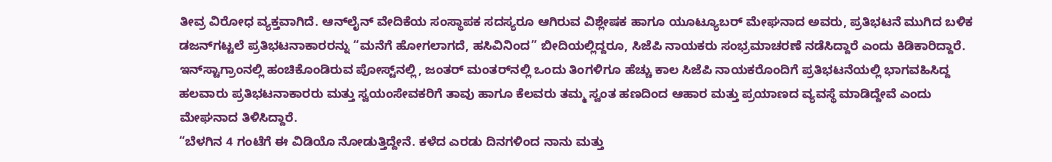ತೀವ್ರ ವಿರೋಧ ವ್ಯಕ್ತವಾಗಿದೆ. ಆನ್‌ಲೈನ್ ವೇದಿಕೆಯ ಸಂಸ್ಥಾಪಕ ಸದಸ್ಯರೂ ಆಗಿರುವ ವಿಶ್ಲೇಷಕ ಹಾಗೂ ಯೂಟ್ಯೂಬರ್ ಮೇಘನಾದ ಅವರು, ಪ್ರತಿಭಟನೆ ಮುಗಿದ ಬಳಿಕ ಡಜನ್‌ಗಟ್ಟಲೆ ಪ್ರತಿಭಟನಾಕಾರರನ್ನು “ಮನೆಗೆ ಹೋಗಲಾಗದೆ, ಹಸಿವಿನಿಂದ” ಬೀದಿಯಲ್ಲಿದ್ದರೂ, ಸಿಜೆಪಿ ನಾಯಕರು ಸಂಭ್ರಮಾಚರಣೆ ನಡೆಸಿದ್ದಾರೆ ಎಂದು ಕಿಡಿಕಾರಿದ್ದಾರೆ.
ಇನ್‌ಸ್ಟಾಗ್ರಾಂನಲ್ಲಿ ಹಂಚಿಕೊಂಡಿರುವ ಪೋಸ್ಟ್‌ನಲ್ಲಿ, ಜಂತರ್ ಮಂತರ್‌ನಲ್ಲಿ ಒಂದು ತಿಂಗಳಿಗೂ ಹೆಚ್ಚು ಕಾಲ ಸಿಜೆಪಿ ನಾಯಕರೊಂದಿಗೆ ಪ್ರತಿಭಟನೆಯಲ್ಲಿ ಭಾಗವಹಿಸಿದ್ದ ಹಲವಾರು ಪ್ರತಿಭಟನಾಕಾರರು ಮತ್ತು ಸ್ವಯಂಸೇವಕರಿಗೆ ತಾವು ಹಾಗೂ ಕೆಲವರು ತಮ್ಮ ಸ್ವಂತ ಹಣದಿಂದ ಆಹಾರ ಮತ್ತು ಪ್ರಯಾಣದ ವ್ಯವಸ್ಥೆ ಮಾಡಿದ್ದೇವೆ ಎಂದು ಮೇಘನಾದ ತಿಳಿಸಿದ್ದಾರೆ.
“ಬೆಳಗಿನ 4 ಗಂಟೆಗೆ ಈ ವಿಡಿಯೊ ನೋಡುತ್ತಿದ್ದೇನೆ. ಕಳೆದ ಎರಡು ದಿನಗಳಿಂದ ನಾನು ಮತ್ತು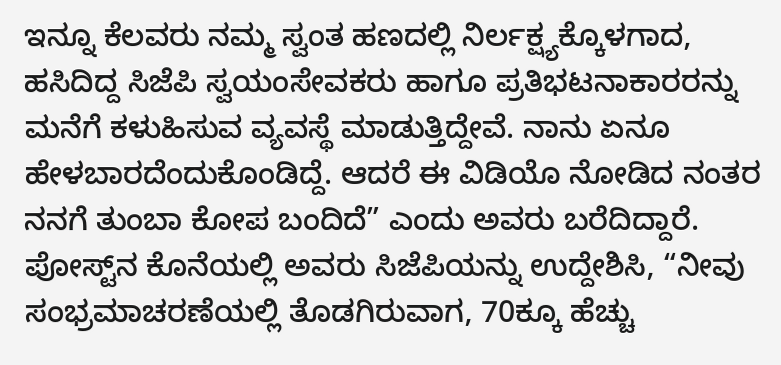ಇನ್ನೂ ಕೆಲವರು ನಮ್ಮ ಸ್ವಂತ ಹಣದಲ್ಲಿ ನಿರ್ಲಕ್ಷ್ಯಕ್ಕೊಳಗಾದ, ಹಸಿದಿದ್ದ ಸಿಜೆಪಿ ಸ್ವಯಂಸೇವಕರು ಹಾಗೂ ಪ್ರತಿಭಟನಾಕಾರರನ್ನು ಮನೆಗೆ ಕಳುಹಿಸುವ ವ್ಯವಸ್ಥೆ ಮಾಡುತ್ತಿದ್ದೇವೆ. ನಾನು ಏನೂ ಹೇಳಬಾರದೆಂದುಕೊಂಡಿದ್ದೆ. ಆದರೆ ಈ ವಿಡಿಯೊ ನೋಡಿದ ನಂತರ ನನಗೆ ತುಂಬಾ ಕೋಪ ಬಂದಿದೆ” ಎಂದು ಅವರು ಬರೆದಿದ್ದಾರೆ.
ಪೋಸ್ಟ್‌ನ ಕೊನೆಯಲ್ಲಿ ಅವರು ಸಿಜೆಪಿಯನ್ನು ಉದ್ದೇಶಿಸಿ, “ನೀವು ಸಂಭ್ರಮಾಚರಣೆಯಲ್ಲಿ ತೊಡಗಿರುವಾಗ, 70ಕ್ಕೂ ಹೆಚ್ಚು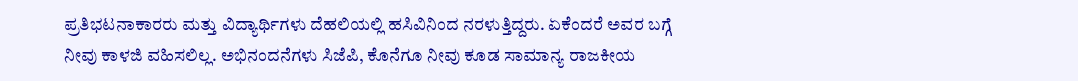ಪ್ರತಿಭಟನಾಕಾರರು ಮತ್ತು ವಿದ್ಯಾರ್ಥಿಗಳು ದೆಹಲಿಯಲ್ಲಿ ಹಸಿವಿನಿಂದ ನರಳುತ್ತಿದ್ದರು. ಏಕೆಂದರೆ ಅವರ ಬಗ್ಗೆ ನೀವು ಕಾಳಜಿ ವಹಿಸಲಿಲ್ಲ. ಅಭಿನಂದನೆಗಳು ಸಿಜೆಪಿ, ಕೊನೆಗೂ ನೀವು ಕೂಡ ಸಾಮಾನ್ಯ ರಾಜಕೀಯ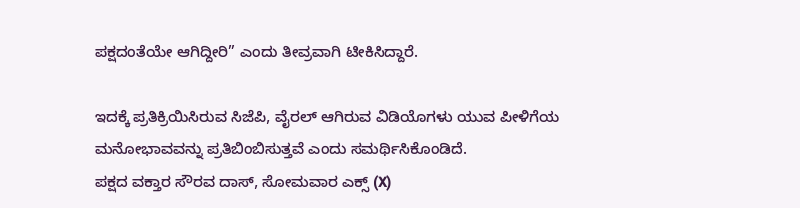ಪಕ್ಷದಂತೆಯೇ ಆಗಿದ್ದೀರಿ” ಎಂದು ತೀವ್ರವಾಗಿ ಟೀಕಿಸಿದ್ದಾರೆ.

ಇದಕ್ಕೆ ಪ್ರತಿಕ್ರಿಯಿಸಿರುವ ಸಿಜೆಪಿ, ವೈರಲ್ ಆಗಿರುವ ವಿಡಿಯೊಗಳು ಯುವ ಪೀಳಿಗೆಯ ಮನೋಭಾವವನ್ನು ಪ್ರತಿಬಿಂಬಿಸುತ್ತವೆ ಎಂದು ಸಮರ್ಥಿಸಿಕೊಂಡಿದೆ.
ಪಕ್ಷದ ವಕ್ತಾರ ಸೌರವ ದಾಸ್, ಸೋಮವಾರ ಎಕ್ಸ್ (X)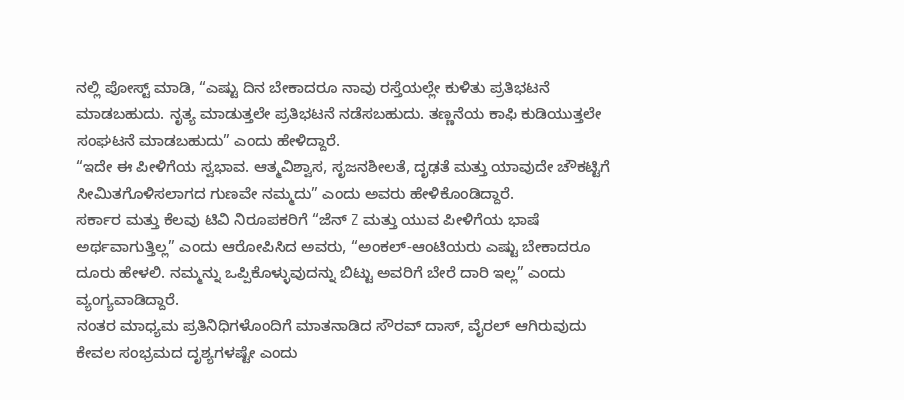ನಲ್ಲಿ ಪೋಸ್ಟ್ ಮಾಡಿ, “ಎಷ್ಟು ದಿನ ಬೇಕಾದರೂ ನಾವು ರಸ್ತೆಯಲ್ಲೇ ಕುಳಿತು ಪ್ರತಿಭಟನೆ ಮಾಡಬಹುದು. ನೃತ್ಯ ಮಾಡುತ್ತಲೇ ಪ್ರತಿಭಟನೆ ನಡೆಸಬಹುದು. ತಣ್ಣನೆಯ ಕಾಫಿ ಕುಡಿಯುತ್ತಲೇ ಸಂಘಟನೆ ಮಾಡಬಹುದು” ಎಂದು ಹೇಳಿದ್ದಾರೆ.
“ಇದೇ ಈ ಪೀಳಿಗೆಯ ಸ್ವಭಾವ. ಆತ್ಮವಿಶ್ವಾಸ, ಸೃಜನಶೀಲತೆ, ದೃಢತೆ ಮತ್ತು ಯಾವುದೇ ಚೌಕಟ್ಟಿಗೆ ಸೀಮಿತಗೊಳಿಸಲಾಗದ ಗುಣವೇ ನಮ್ಮದು” ಎಂದು ಅವರು ಹೇಳಿಕೊಂಡಿದ್ದಾರೆ.
ಸರ್ಕಾರ ಮತ್ತು ಕೆಲವು ಟಿವಿ ನಿರೂಪಕರಿಗೆ “ಜೆನ್ Z ಮತ್ತು ಯುವ ಪೀಳಿಗೆಯ ಭಾಷೆ ಅರ್ಥವಾಗುತ್ತಿಲ್ಲ” ಎಂದು ಆರೋಪಿಸಿದ ಅವರು, “ಅಂಕಲ್-ಆಂಟಿಯರು ಎಷ್ಟು ಬೇಕಾದರೂ ದೂರು ಹೇಳಲಿ. ನಮ್ಮನ್ನು ಒಪ್ಪಿಕೊಳ್ಳುವುದನ್ನು ಬಿಟ್ಟು ಅವರಿಗೆ ಬೇರೆ ದಾರಿ ಇಲ್ಲ” ಎಂದು ವ್ಯಂಗ್ಯವಾಡಿದ್ದಾರೆ.
ನಂತರ ಮಾಧ್ಯಮ ಪ್ರತಿನಿಧಿಗಳೊಂದಿಗೆ ಮಾತನಾಡಿದ ಸೌರವ್ ದಾಸ್, ವೈರಲ್ ಆಗಿರುವುದು ಕೇವಲ ಸಂಭ್ರಮದ ದೃಶ್ಯಗಳಷ್ಟೇ ಎಂದು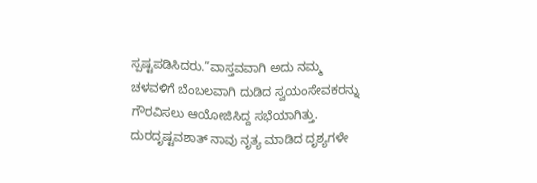ಸ್ಪಷ್ಟಪಡಿಸಿದರು.”ವಾಸ್ತವವಾಗಿ ಅದು ನಮ್ಮ ಚಳವಳಿಗೆ ಬೆಂಬಲವಾಗಿ ದುಡಿದ ಸ್ವಯಂಸೇವಕರನ್ನು ಗೌರವಿಸಲು ಆಯೋಜಿಸಿದ್ದ ಸಭೆಯಾಗಿತ್ತು. ದುರದೃಷ್ಟವಶಾತ್ ನಾವು ನೃತ್ಯ ಮಾಡಿದ ದೃಶ್ಯಗಳೇ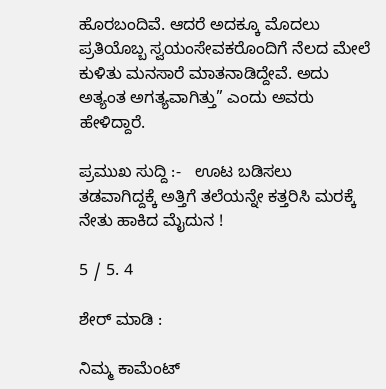ಹೊರಬಂದಿವೆ. ಆದರೆ ಅದಕ್ಕೂ ಮೊದಲು ಪ್ರತಿಯೊಬ್ಬ ಸ್ವಯಂಸೇವಕರೊಂದಿಗೆ ನೆಲದ ಮೇಲೆ ಕುಳಿತು ಮನಸಾರೆ ಮಾತನಾಡಿದ್ದೇವೆ. ಅದು ಅತ್ಯಂತ ಅಗತ್ಯವಾಗಿತ್ತು” ಎಂದು ಅವರು ಹೇಳಿದ್ದಾರೆ.

ಪ್ರಮುಖ ಸುದ್ದಿ :-   ಊಟ ಬಡಿಸಲು ತಡವಾಗಿದ್ದಕ್ಕೆ ಅತ್ತಿಗೆ ತಲೆಯನ್ನೇ ಕತ್ತರಿಸಿ ಮರಕ್ಕೆ ನೇತು ಹಾಕಿದ ಮೈದುನ !

5 / 5. 4

ಶೇರ್ ಮಾಡಿ :

ನಿಮ್ಮ ಕಾಮೆಂಟ್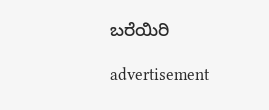ಬರೆಯಿರಿ

advertisement